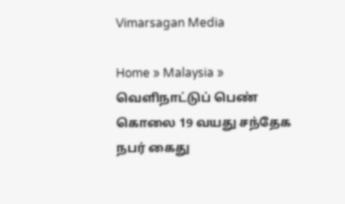Vimarsagan Media

Home » Malaysia » வெளிநாட்டுப் பெண் கொலை 19 வயது சந்தேக நபர் கைது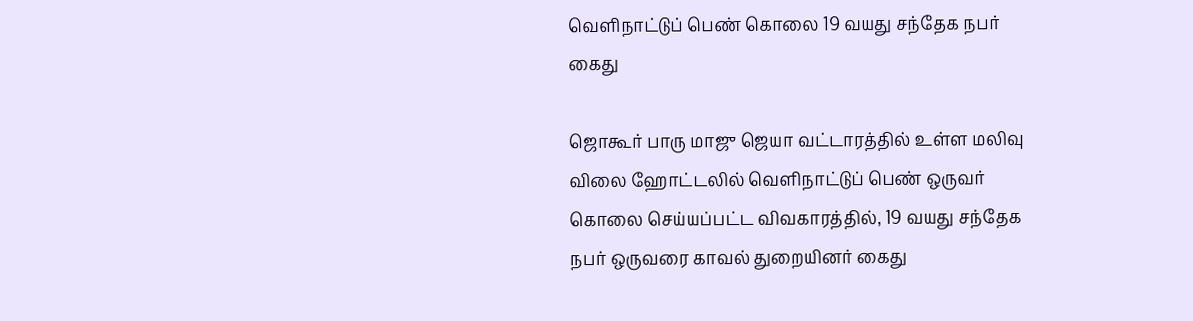வெளிநாட்டுப் பெண் கொலை 19 வயது சந்தேக நபர் கைது

ஜொகூர் பாரு மாஜு ஜெயா வட்டாரத்தில் உள்ள மலிவு விலை ஹோட்டலில் வெளிநாட்டுப் பெண் ஒருவர் கொலை செய்யப்பட்ட விவகாரத்தில், 19 வயது சந்தேக நபர் ஒருவரை காவல் துறையினர் கைது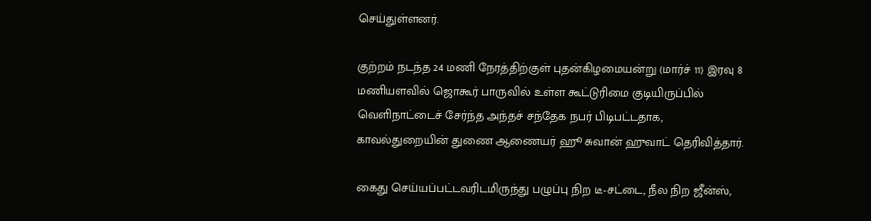செய்துள்ளனர்.

குற்றம் நடந்த 24 மணி நேரத்திற்குள் புதன்கிழமையன்று (மார்ச் 11) இரவு 8 மணியளவில் ஜொகூர் பாருவில் உள்ள கூட்டுரிமை குடியிருப்பில் வெளிநாட்டைச் சேர்ந்த அந்தச் சந்தேக நபர் பிடிபட்டதாக, காவல்துறையின் துணை ஆணையர் ஹூ சுவான் ஹுவாட் தெரிவித்தார்.

கைது செய்யப்பட்டவரிடமிருந்து பழுப்பு நிற டீ-சட்டை, நீல நிற ஜீன்ஸ்,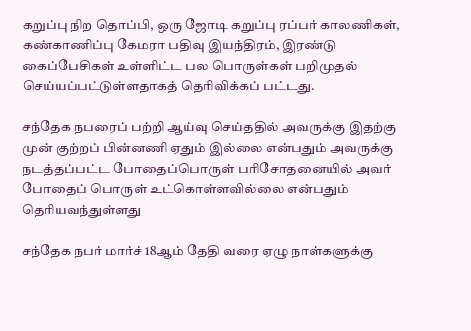கறுப்பு நிற தொப்பி, ஒரு ஜோடி கறுப்பு ரப்பர் காலணிகள், கண்காணிப்பு கேமரா பதிவு இயந்திரம், இரண்டு கைப்பேசிகள் உள்ளிட்ட பல பொருள்கள் பறிமுதல் செய்யப்பட்டுள்ளதாகத் தெரிவிக்கப் பட்டது.

சந்தேக நபரைப் பற்றி ஆய்வு செய்ததில் அவருக்கு இதற்கு முன் குற்றப் பின்னணி ஏதும் இல்லை என்பதும் அவருக்கு நடத்தப்பட்ட போதைப்பொருள் பரிசோதனையில் அவர் போதைப் பொருள் உட்கொள்ளவில்லை என்பதும் தெரியவந்துள்ளது

சந்தேக நபர் மார்ச் 18ஆம் தேதி வரை ஏழு நாள்களுக்கு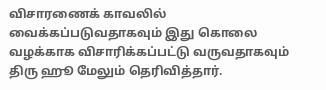விசாரணைக் காவலில் வைக்கப்படுவதாகவும் இது கொலை வழக்காக விசாரிக்கப்பட்டு வருவதாகவும் திரு ஹூ மேலும் தெரிவித்தார்.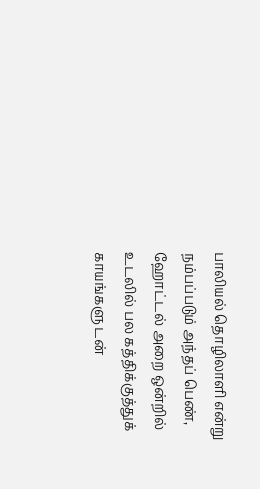பாலியல் தொழிலாளி என்று நம்பப்படும் அந்தப் பெண், ஹோட்டல் அறை ஒன்றில் உடலில் பல கத்திக்குத்துக் காயங்களு டன்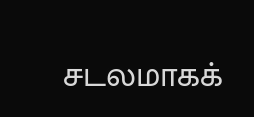சடலமாகக்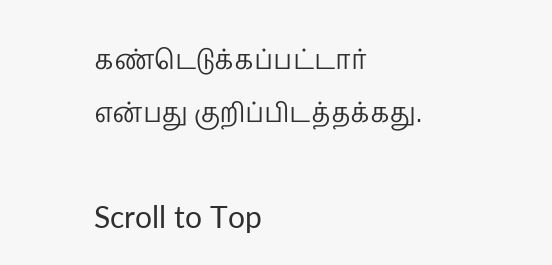கண்டெடுக்கப்பட்டார் என்பது குறிப்பிடத்தக்கது.

Scroll to Top